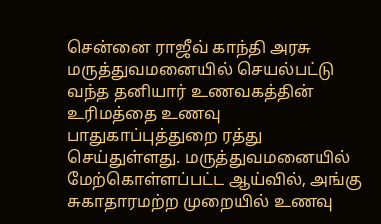சென்னை ராஜீவ் காந்தி அரசு மருத்துவமனையில் செயல்பட்டு வந்த தனியார் உணவகத்தின் உரிமத்தை உணவு பாதுகாப்புத்துறை ரத்து செய்துள்ளது. மருத்துவமனையில் மேற்கொள்ளப்பட்ட ஆய்வில், அங்கு சுகாதாரமற்ற முறையில் உணவு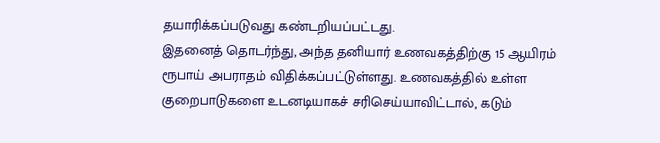தயாரிக்கப்படுவது கண்டறியப்பட்டது.
இதனைத் தொடர்ந்து, அந்த தனியார் உணவகத்திற்கு 15 ஆயிரம் ரூபாய் அபராதம் விதிக்கப்பட்டுள்ளது. உணவகத்தில் உள்ள குறைபாடுகளை உடனடியாகச் சரிசெய்யாவிட்டால், கடும்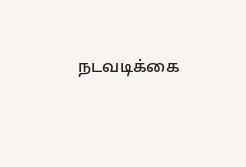நடவடிக்கை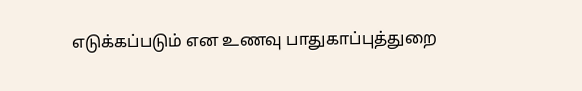எடுக்கப்படும் என உணவு பாதுகாப்புத்துறை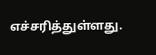எச்சரித்துள்ளது.